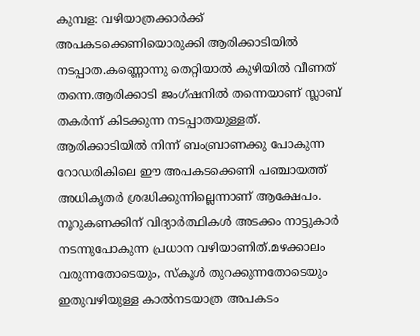കുമ്പള: വഴിയാത്രക്കാർക്ക് അപകടക്കെണിയൊരുക്കി ആരിക്കാടിയിൽ നടപ്പാത.കണ്ണൊന്നു തെറ്റിയാൽ കുഴിയിൽ വീണത് തന്നെ.ആരിക്കാടി ജംഗ്ഷനിൽ തന്നെയാണ് സ്ലാബ് തകർന്ന് കിടക്കുന്ന നടപ്പാതയുള്ളത്. ആരിക്കാടിയിൽ നിന്ന് ബംബ്രാണക്കു പോകുന്ന റോഡരികിലെ ഈ അപകടക്കെണി പഞ്ചായത്ത് അധികൃതർ ശ്രദ്ധിക്കുന്നില്ലെന്നാണ് ആക്ഷേപം. നൂറുകണക്കിന് വിദ്യാർത്ഥികൾ അടക്കം നാട്ടുകാർ നടന്നുപോകുന്ന പ്രധാന വഴിയാണിത്.മഴക്കാലം വരുന്നതോടെയും, സ്കൂൾ തുറക്കുന്നതോടെയും ഇതുവഴിയുള്ള കാൽനടയാത്ര അപകടം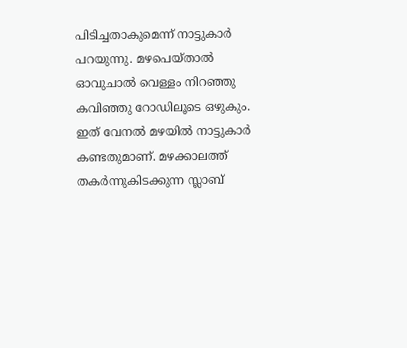പിടിച്ചതാകുമെന്ന് നാട്ടുകാർ പറയുന്നു. മഴപെയ്താൽ ഓവുചാൽ വെള്ളം നിറഞ്ഞു കവിഞ്ഞു റോഡിലൂടെ ഒഴുകും. ഇത് വേനൽ മഴയിൽ നാട്ടുകാർ കണ്ടതുമാണ്. മഴക്കാലത്ത് തകർന്നുകിടക്കുന്ന സ്ലാബ്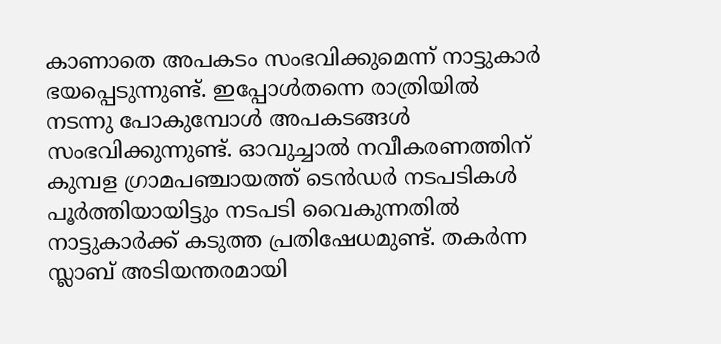കാണാതെ അപകടം സംഭവിക്കുമെന്ന് നാട്ടുകാർ ഭയപ്പെടുന്നുണ്ട്. ഇപ്പോൾതന്നെ രാത്രിയിൽ നടന്നു പോകുമ്പോൾ അപകടങ്ങൾ സംഭവിക്കുന്നുണ്ട്. ഓവുച്ചാൽ നവീകരണത്തിന് കുമ്പള ഗ്രാമപഞ്ചായത്ത് ടെൻഡർ നടപടികൾ പൂർത്തിയായിട്ടും നടപടി വൈകുന്നതിൽ നാട്ടുകാർക്ക് കടുത്ത പ്രതിഷേധമുണ്ട്. തകർന്ന സ്ലാബ് അടിയന്തരമായി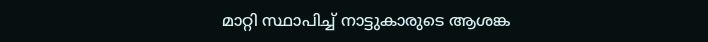മാറ്റി സ്ഥാപിച്ച് നാട്ടുകാരുടെ ആശങ്ക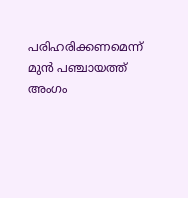പരിഹരിക്കണമെന്ന് മുൻ പഞ്ചായത്ത് അംഗം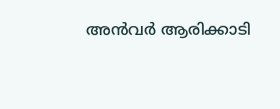അൻവർ ആരിക്കാടി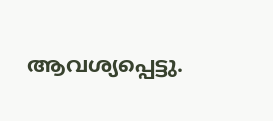ആവശ്യപ്പെട്ടു.